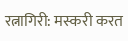रत्नागिरी: मस्करी करत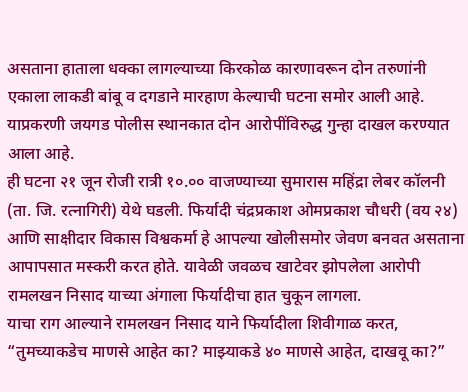असताना हाताला धक्का लागल्याच्या किरकोळ कारणावरून दोन तरुणांनी एकाला लाकडी बांबू व दगडाने मारहाण केल्याची घटना समोर आली आहे. याप्रकरणी जयगड पोलीस स्थानकात दोन आरोपींविरुद्ध गुन्हा दाखल करण्यात आला आहे.
ही घटना २१ जून रोजी रात्री १०.०० वाजण्याच्या सुमारास महिंद्रा लेबर कॉलनी (ता. जि. रत्नागिरी) येथे घडली. फिर्यादी चंद्रप्रकाश ओमप्रकाश चौधरी (वय २४) आणि साक्षीदार विकास विश्वकर्मा हे आपल्या खोलीसमोर जेवण बनवत असताना आपापसात मस्करी करत होते. यावेळी जवळच खाटेवर झोपलेला आरोपी रामलखन निसाद याच्या अंगाला फिर्यादीचा हात चुकून लागला.
याचा राग आल्याने रामलखन निसाद याने फिर्यादीला शिवीगाळ करत, “तुमच्याकडेच माणसे आहेत का? माझ्याकडे ४० माणसे आहेत, दाखवू का?”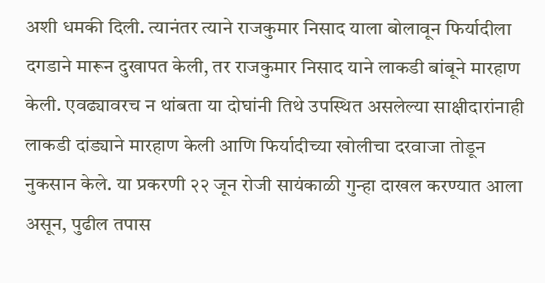अशी धमकी दिली. त्यानंतर त्याने राजकुमार निसाद याला बोलावून फिर्यादीला दगडाने मारून दुखापत केली, तर राजकुमार निसाद याने लाकडी बांबूने मारहाण केली. एवढ्यावरच न थांबता या दोघांनी तिथे उपस्थित असलेल्या साक्षीदारांनाही लाकडी दांड्याने मारहाण केली आणि फिर्यादीच्या खोलीचा दरवाजा तोडून नुकसान केले. या प्रकरणी २२ जून रोजी सायंकाळी गुन्हा दाखल करण्यात आला असून, पुढील तपास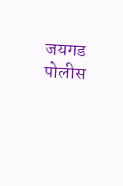जयगड पोलीस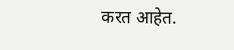करत आहेत.